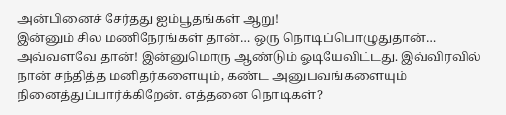அன்பினைச் சேர்தது ஐம்பூதங்கள் ஆறு!
இன்னும் சில மணிநேரங்கள் தான்… ஒரு நொடிப்பொழுதுதான்… அவ்வளவே தான்! இன்னுமொரு ஆண்டும் ஓடியேவிட்டது. இவ்விரவில் நான் சந்தித்த மனிதர்களையும், கண்ட அனுபவங்களையும் நினைத்துப்பார்க்கிறேன். எத்தனை நொடிகள்?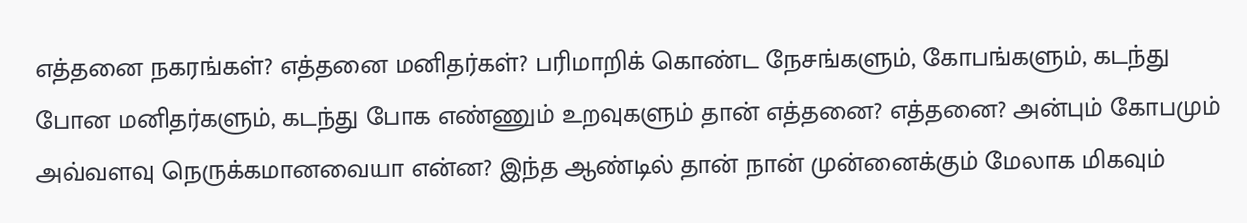எத்தனை நகரங்கள்? எத்தனை மனிதர்கள்? பரிமாறிக் கொண்ட நேசங்களும், கோபங்களும், கடந்து போன மனிதர்களும், கடந்து போக எண்ணும் உறவுகளும் தான் எத்தனை? எத்தனை? அன்பும் கோபமும் அவ்வளவு நெருக்கமானவையா என்ன? இந்த ஆண்டில் தான் நான் முன்னைக்கும் மேலாக மிகவும்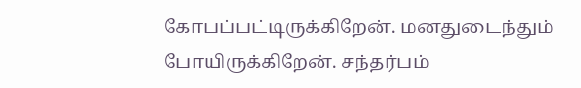கோபப்பட்டிருக்கிறேன். மனதுடைந்தும் போயிருக்கிறேன். சந்தர்பம்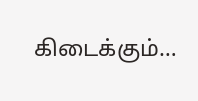கிடைக்கும்…